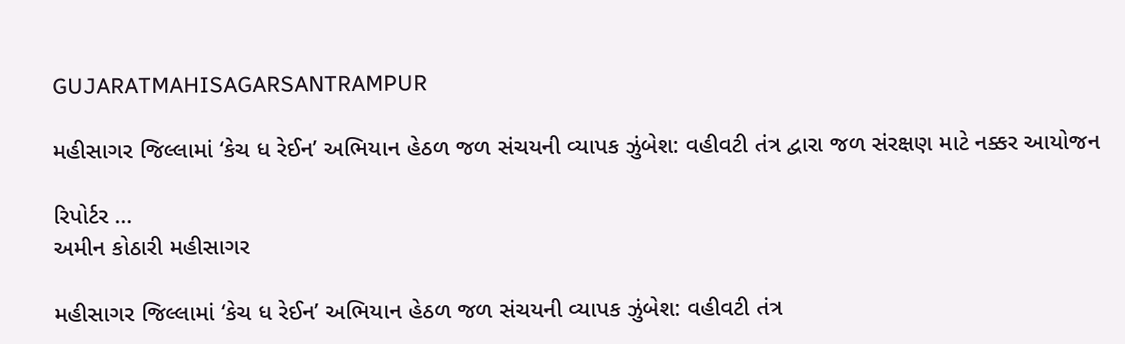GUJARATMAHISAGARSANTRAMPUR

મહીસાગર જિલ્લામાં ‘કેચ ધ રેઈન’ અભિયાન હેઠળ જળ સંચયની વ્યાપક ઝુંબેશ: વહીવટી તંત્ર દ્વારા જળ સંરક્ષણ માટે નક્કર આયોજન

રિપોર્ટર …
અમીન કોઠારી મહીસાગર

મહીસાગર જિલ્લામાં ‘કેચ ધ રેઈન’ અભિયાન હેઠળ જળ સંચયની વ્યાપક ઝુંબેશ: વહીવટી તંત્ર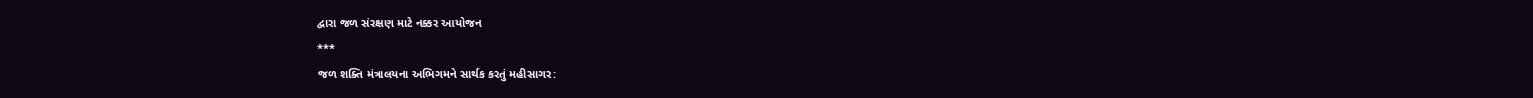દ્વારા જળ સંરક્ષણ માટે નક્કર આયોજન
***
જળ શક્તિ મંત્રાલયના અભિગમને સાર્થક કરતું મહીસાગર: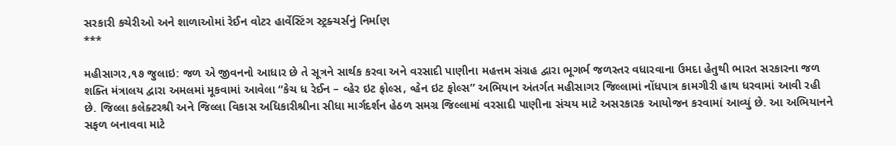સરકારી કચેરીઓ અને શાળાઓમાં રેઈન વોટર હાર્વેસ્ટિંગ સ્ટ્રક્ચર્સનું નિર્માણ
***

મહીસાગર,૧૭ જુલાઇ: જળ એ જીવનનો આધાર છે તે સૂત્રને સાર્થક કરવા અને વરસાદી પાણીના મહત્તમ સંગ્રહ દ્વારા ભૂગર્ભ જળસ્તર વધારવાના ઉમદા હેતુથી ભારત સરકારના જળ શક્તિ મંત્રાલય દ્વારા અમલમાં મૂકવામાં આવેલા “કેચ ધ રેઈન – વ્હેર ઇટ ફોલ્સ, વ્હેન ઇટ ફોલ્સ” અભિયાન અંતર્ગત મહીસાગર જિલ્લામાં નોંધપાત્ર કામગીરી હાથ ધરવામાં આવી રહી છે. જિલ્લા કલેક્ટરશ્રી અને જિલ્લા વિકાસ અધિકારીશ્રીના સીધા માર્ગદર્શન હેઠળ સમગ્ર જિલ્લામાં વરસાદી પાણીના સંચય માટે અસરકારક આયોજન કરવામાં આવ્યું છે. આ અભિયાનને સફળ બનાવવા માટે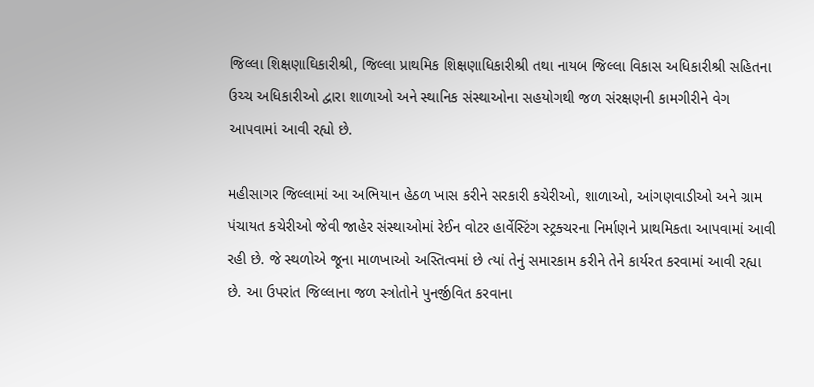જિલ્લા શિક્ષણાઘિકારીશ્રી, જિલ્લા પ્રાથમિક શિક્ષણાધિકારીશ્રી તથા નાયબ જિલ્લા વિકાસ અધિકારીશ્રી સહિતના ઉચ્ચ અધિકારીઓ દ્વારા શાળાઓ અને સ્થાનિક સંસ્થાઓના સહયોગથી જળ સંરક્ષણની કામગીરીને વેગ આપવામાં આવી રહ્યો છે.

મહીસાગર જિલ્લામાં આ અભિયાન હેઠળ ખાસ કરીને સરકારી કચેરીઓ, શાળાઓ, આંગણવાડીઓ અને ગ્રામ પંચાયત કચેરીઓ જેવી જાહેર સંસ્થાઓમાં રેઈન વોટર હાર્વેસ્ટિંગ સ્ટ્રક્ચરના નિર્માણને પ્રાથમિકતા આપવામાં આવી રહી છે. જે સ્થળોએ જૂના માળખાઓ અસ્તિત્વમાં છે ત્યાં તેનું સમારકામ કરીને તેને કાર્યરત કરવામાં આવી રહ્યા છે. આ ઉપરાંત જિલ્લાના જળ સ્ત્રોતોને પુનર્જીવિત કરવાના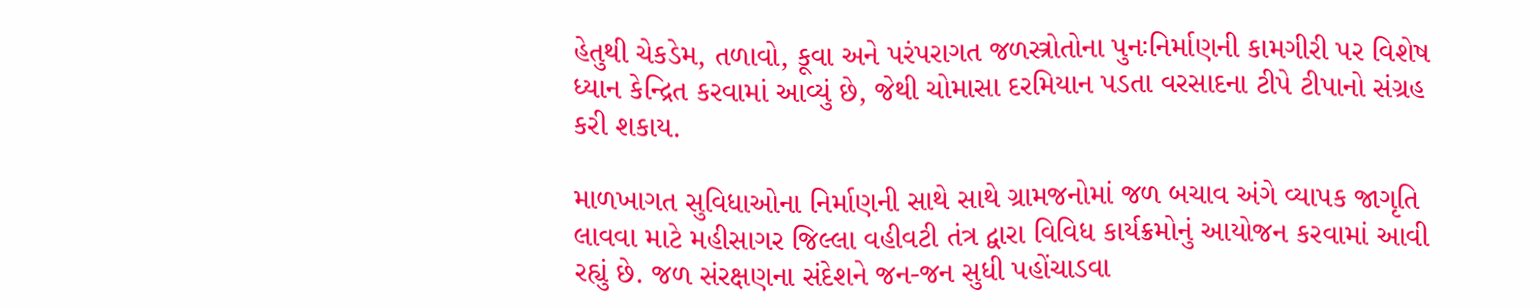હેતુથી ચેકડેમ, તળાવો, કૂવા અને પરંપરાગત જળસ્ત્રોતોના પુનઃનિર્માણની કામગીરી પર વિશેષ ધ્યાન કેન્દ્રિત કરવામાં આવ્યું છે, જેથી ચોમાસા દરમિયાન પડતા વરસાદના ટીપે ટીપાનો સંગ્રહ કરી શકાય.

માળખાગત સુવિધાઓના નિર્માણની સાથે સાથે ગ્રામજનોમાં જળ બચાવ અંગે વ્યાપક જાગૃતિ લાવવા માટે મહીસાગર જિલ્લા વહીવટી તંત્ર દ્વારા વિવિધ કાર્યક્રમોનું આયોજન કરવામાં આવી રહ્યું છે. જળ સંરક્ષણના સંદેશને જન-જન સુધી પહોંચાડવા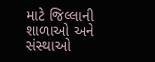માટે જિલ્લાની શાળાઓ અને સંસ્થાઓ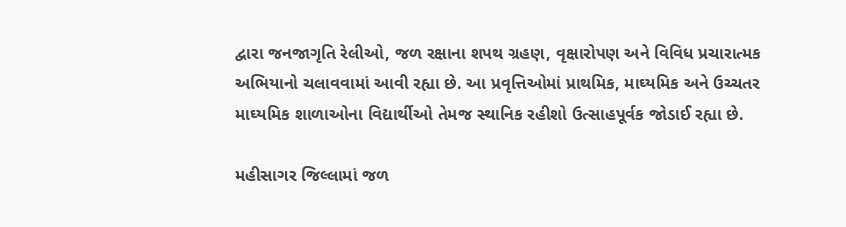દ્વારા જનજાગૃતિ રેલીઓ, જળ રક્ષાના શપથ ગ્રહણ, વૃક્ષારોપણ અને વિવિધ પ્રચારાત્મક અભિયાનો ચલાવવામાં આવી રહ્યા છે. આ પ્રવૃત્તિઓમાં પ્રાથમિક, માઘ્યમિક અને ઉચ્ચતર માઘ્યમિક શાળાઓના વિદ્યાર્થીઓ તેમજ સ્થાનિક રહીશો ઉત્સાહપૂર્વક જોડાઈ રહ્યા છે.

મહીસાગર જિલ્લામાં જળ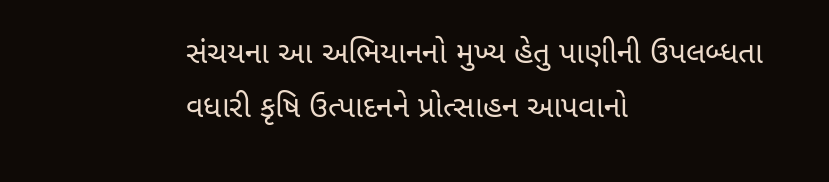સંચયના આ અભિયાનનો મુખ્ય હેતુ પાણીની ઉપલબ્ધતા વધારી કૃષિ ઉત્પાદનને પ્રોત્સાહન આપવાનો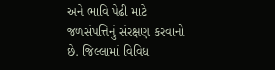અને ભાવિ પેઢી માટે જળસંપત્તિનું સંરક્ષણ કરવાનો છે. જિલ્લામાં વિવિધ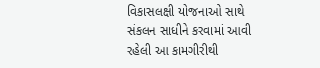વિકાસલક્ષી યોજનાઓ સાથે સંકલન સાધીને કરવામાં આવી રહેલી આ કામગીરીથી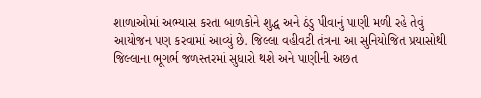શાળાઓમાં અભ્યાસ કરતા બાળકોને શુદ્ધ અને ઠંડુ પીવાનું પાણી મળી રહે તેવું આયોજન પણ કરવામાં આવ્યું છે. જિલ્લા વહીવટી તંત્રના આ સુનિયોજિત પ્રયાસોથી જિલ્લાના ભૂગર્ભ જળસ્તરમાં સુધારો થશે અને પાણીની અછત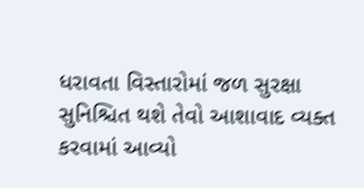ધરાવતા વિસ્તારોમાં જળ સુરક્ષા સુનિશ્ચિત થશે તેવો આશાવાદ વ્યક્ત કરવામાં આવ્યો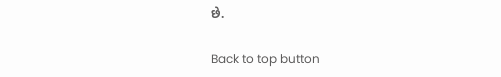છે.

Back to top button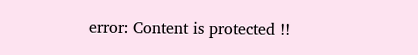error: Content is protected !!